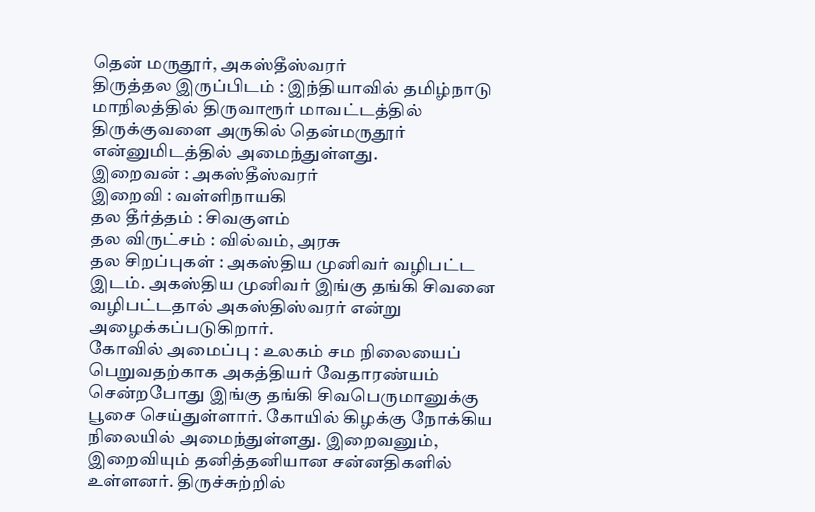தென் மருதூர், அகஸ்தீஸ்வரர்
திருத்தல இருப்பிடம் : இந்தியாவில் தமிழ்நாடு மாநிலத்தில் திருவாரூர் மாவட்டத்தில் திருக்குவளை அருகில் தென்மருதூர் என்னுமிடத்தில் அமைந்துள்ளது.
இறைவன் : அகஸ்தீஸ்வரர்
இறைவி : வள்ளிநாயகி
தல தீர்த்தம் : சிவகுளம்
தல விருட்சம் : வில்வம், அரசு
தல சிறப்புகள் : அகஸ்திய முனிவர் வழிபட்ட இடம். அகஸ்திய முனிவர் இங்கு தங்கி சிவனை வழிபட்டதால் அகஸ்திஸ்வரர் என்று அழைக்கப்படுகிறார்.
கோவில் அமைப்பு : உலகம் சம நிலையைப் பெறுவதற்காக அகத்தியர் வேதாரண்யம் சென்றபோது இங்கு தங்கி சிவபெருமானுக்கு பூசை செய்துள்ளார். கோயில் கிழக்கு நோக்கிய நிலையில் அமைந்துள்ளது. இறைவனும், இறைவியும் தனித்தனியான சன்னதிகளில் உள்ளனர். திருச்சுற்றில்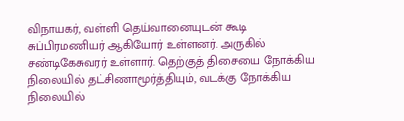விநாயகர், வள்ளி தெய்வானையுடன் கூடி சுப்பிரமணியர் ஆகியோர் உள்ளனர். அருகில் சண்டிகேசுவரர் உள்ளார். தெற்குத் திசையை நோக்கிய நிலையில் தட்சிணாமூர்த்தியும், வடக்கு நோக்கிய நிலையில்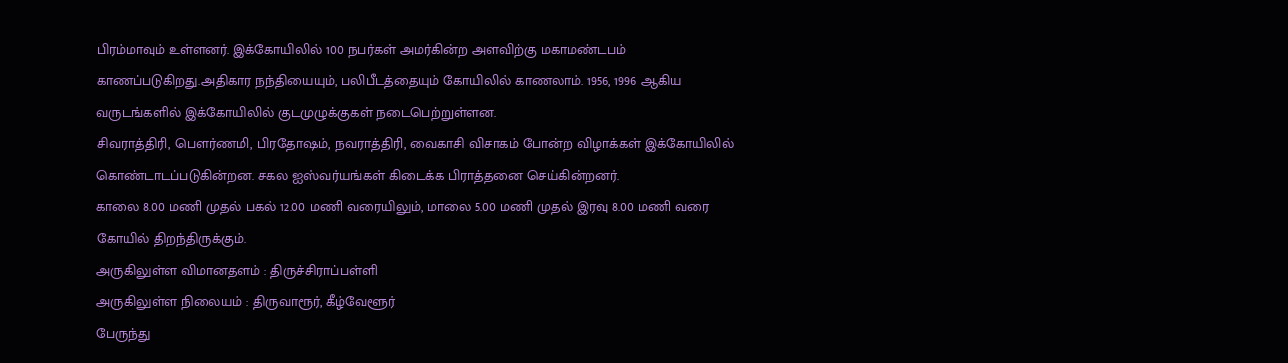பிரம்மாவும் உள்ளனர். இக்கோயிலில் 100 நபர்கள் அமர்கின்ற அளவிற்கு மகாமண்டபம் காணப்படுகிறது.அதிகார நந்தியையும், பலிபீடத்தையும் கோயிலில் காணலாம். 1956, 1996 ஆகிய வருடங்களில் இக்கோயிலில் குடமுழுக்குகள் நடைபெற்றுள்ளன.
சிவராத்திரி, பௌர்ணமி, பிரதோஷம், நவராத்திரி, வைகாசி விசாகம் போன்ற விழாக்கள் இக்கோயிலில் கொண்டாடப்படுகின்றன. சகல ஐஸ்வர்யங்கள் கிடைக்க பிராத்தனை செய்கின்றனர்.
காலை 8.00 மணி முதல் பகல் 12.00 மணி வரையிலும், மாலை 5.00 மணி முதல் இரவு 8.00 மணி வரை கோயில் திறந்திருக்கும்.
அருகிலுள்ள விமானதளம் : திருச்சிராப்பள்ளி
அருகிலுள்ள நிலையம் : திருவாரூர், கீழ்வேளூர்
பேருந்து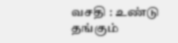வசதி : உண்டு
தங்கும்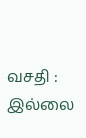வசதி : இல்லை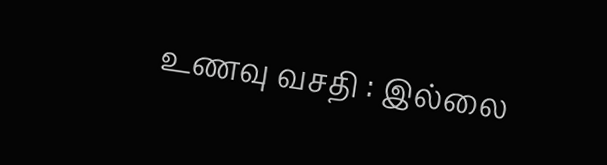உணவு வசதி : இல்லை